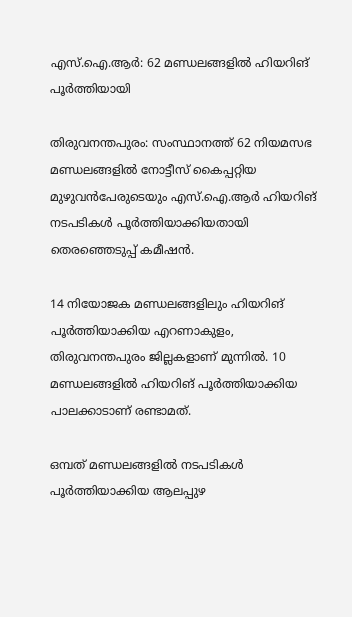എസ്.ഐ.ആർ: 62 മണ്ഡലങ്ങളിൽ ഹിയറിങ് പൂർത്തിയായി

തിരുവനന്തപുരം: സംസ്ഥാനത്ത് 62 നിയമസഭ മണ്ഡലങ്ങളിൽ നോട്ടീസ് കൈപ്പറ്റിയ മുഴുവൻപേരുടെയും എസ്.ഐ.ആർ ഹിയറിങ് നടപടികൾ പൂർത്തിയാക്കിയതായി തെരഞ്ഞെടുപ്പ് കമീഷൻ.

14 നിയോജക മണ്ഡലങ്ങളിലും ഹിയറിങ് പൂർത്തിയാക്കിയ എറണാകുളം, തിരുവനന്തപുരം ജില്ലകളാണ് മുന്നിൽ. 10 മണ്ഡലങ്ങളിൽ ഹിയറിങ് പൂർത്തിയാക്കിയ പാലക്കാടാണ് രണ്ടാമത്.

ഒമ്പത് മണ്ഡലങ്ങളിൽ നടപടികൾ പൂർത്തിയാക്കിയ ആലപ്പുഴ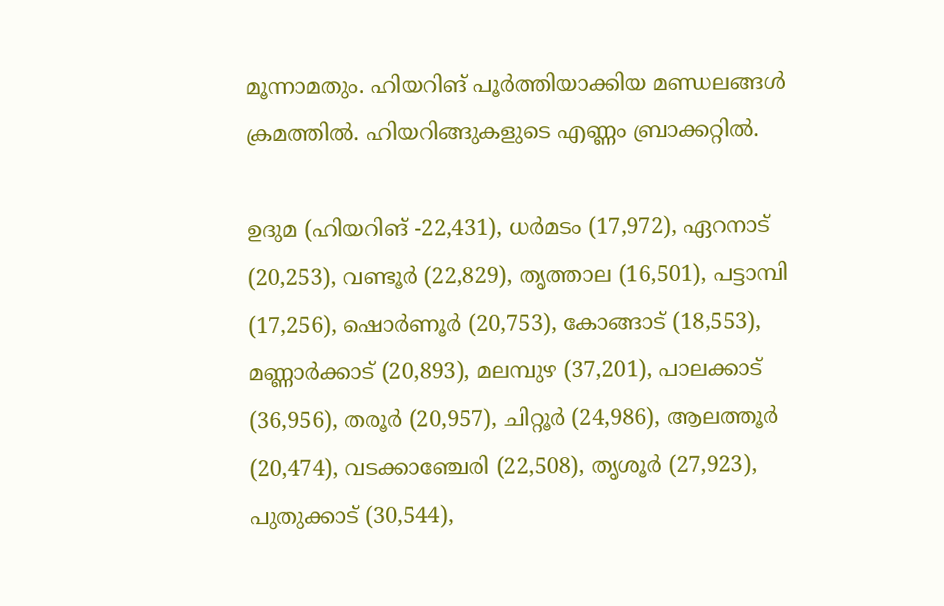മൂന്നാമതും. ഹിയറിങ് പൂർത്തിയാക്കിയ മണ്ഡലങ്ങൾ ക്രമത്തിൽ. ഹിയറിങ്ങുകളുടെ എണ്ണം ബ്രാക്കറ്റിൽ.

ഉദുമ (ഹിയറിങ് -22,431), ധർമടം (17,972), ഏറനാട് (20,253), വണ്ടൂർ (22,829), തൃത്താല (16,501), പട്ടാമ്പി (17,256), ഷൊർണൂർ (20,753), കോങ്ങാട് (18,553), മണ്ണാർക്കാട് (20,893), മലമ്പുഴ (37,201), പാലക്കാട്‌ (36,956), തരൂർ (20,957), ചിറ്റൂർ (24,986), ആലത്തൂർ (20,474), വടക്കാഞ്ചേരി (22,508), തൃശൂർ (27,923), പുതുക്കാട് (30,544),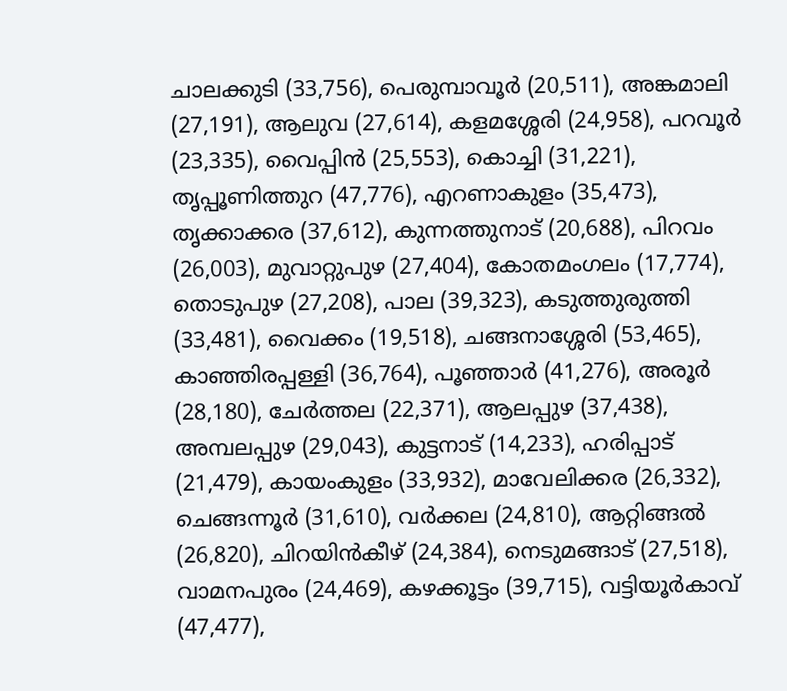ചാലക്കുടി (33,756), പെരുമ്പാവൂർ (20,511), അങ്കമാലി (27,191), ആലുവ (27,614), കളമശ്ശേരി (24,958), പറവൂർ (23,335), വൈപ്പിൻ (25,553), കൊച്ചി (31,221), തൃപ്പൂണിത്തുറ (47,776), എറണാകുളം (35,473), തൃക്കാക്കര (37,612), കുന്നത്തുനാട് (20,688), പിറവം (26,003), മുവാറ്റുപുഴ (27,404), കോതമംഗലം (17,774), തൊടുപുഴ (27,208), പാല (39,323), കടുത്തുരുത്തി (33,481), വൈക്കം (19,518), ചങ്ങനാശ്ശേരി (53,465), കാഞ്ഞിരപ്പള്ളി (36,764), പൂഞ്ഞാർ (41,276), അരൂർ (28,180), ചേർത്തല (22,371), ആലപ്പുഴ (37,438), അമ്പലപ്പുഴ (29,043), കുട്ടനാട് (14,233), ഹരിപ്പാട് (21,479), കായംകുളം (33,932), മാവേലിക്കര (26,332), ചെങ്ങന്നൂർ (31,610), വർക്കല (24,810), ആറ്റിങ്ങൽ (26,820), ചിറയിൻകീഴ് (24,384), നെടുമങ്ങാട് (27,518), വാമനപുരം (24,469), കഴക്കൂട്ടം (39,715), വട്ടിയൂർകാവ് (47,477),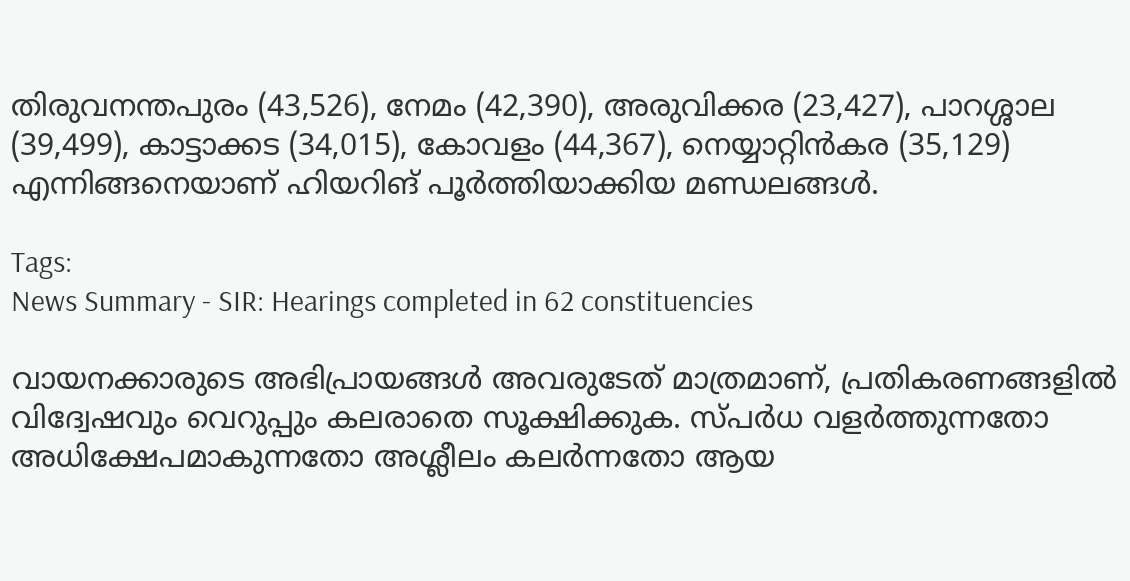തിരുവനന്തപുരം (43,526), നേമം (42,390), അരുവിക്കര (23,427), പാറശ്ശാല (39,499), കാട്ടാക്കട (34,015), കോവളം (44,367), നെയ്യാറ്റിൻകര (35,129) എന്നിങ്ങനെയാണ് ഹിയറിങ് പൂർത്തിയാക്കിയ മണ്ഡലങ്ങൾ.

Tags:
News Summary - SIR: Hearings completed in 62 constituencies

വായനക്കാരുടെ അഭിപ്രായങ്ങള്‍ അവരുടേത് മാത്രമാണ്, പ്രതികരണങ്ങളിൽ വിദ്വേഷവും വെറുപ്പും കലരാതെ സൂക്ഷിക്കുക. സ്പർധ വളർത്തുന്നതോ അധിക്ഷേപമാകുന്നതോ അശ്ലീലം കലർന്നതോ ആയ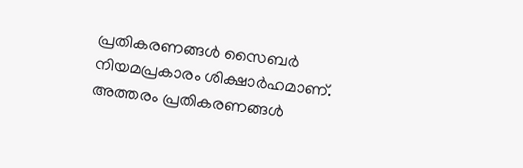പ്രതികരണങ്ങൾ സൈബർ നിയമപ്രകാരം ശിക്ഷാർഹമാണ്. അത്തരം പ്രതികരണങ്ങൾ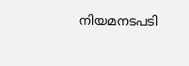നിയമനടപടി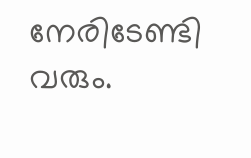നേരിടേണ്ടി വരും.